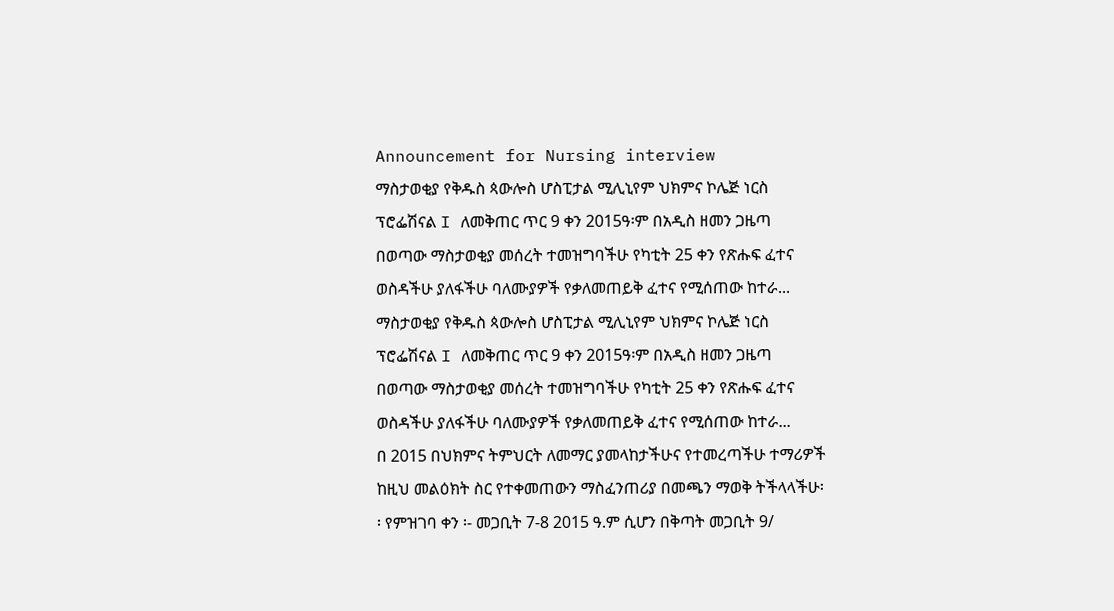Announcement for Nursing interview
ማስታወቂያ የቅዱስ ጳውሎስ ሆስፒታል ሚሊኒየም ህክምና ኮሌጅ ነርስ ፕሮፌሽናል I ለመቅጠር ጥር 9 ቀን 2015ዓ፡ም በአዲስ ዘመን ጋዜጣ በወጣው ማስታወቂያ መሰረት ተመዝግባችሁ የካቲት 25 ቀን የጽሑፍ ፈተና ወስዳችሁ ያለፋችሁ ባለሙያዎች የቃለመጠይቅ ፈተና የሚሰጠው ከተራ...
ማስታወቂያ የቅዱስ ጳውሎስ ሆስፒታል ሚሊኒየም ህክምና ኮሌጅ ነርስ ፕሮፌሽናል I ለመቅጠር ጥር 9 ቀን 2015ዓ፡ም በአዲስ ዘመን ጋዜጣ በወጣው ማስታወቂያ መሰረት ተመዝግባችሁ የካቲት 25 ቀን የጽሑፍ ፈተና ወስዳችሁ ያለፋችሁ ባለሙያዎች የቃለመጠይቅ ፈተና የሚሰጠው ከተራ...
በ 2015 በህክምና ትምህርት ለመማር ያመላከታችሁና የተመረጣችሁ ተማሪዎች ከዚህ መልዕክት ስር የተቀመጠውን ማስፈንጠሪያ በመጫን ማወቅ ትችላላችሁ፡፡ የምዝገባ ቀን ፡- መጋቢት 7-8 2015 ዓ.ም ሲሆን በቅጣት መጋቢት 9/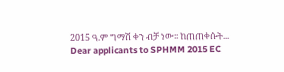2015 ዓ.ም ግማሽ ቀን ብቻ ነው፡፡ ከጠጠቀሱት...
Dear applicants to SPHMM 2015 EC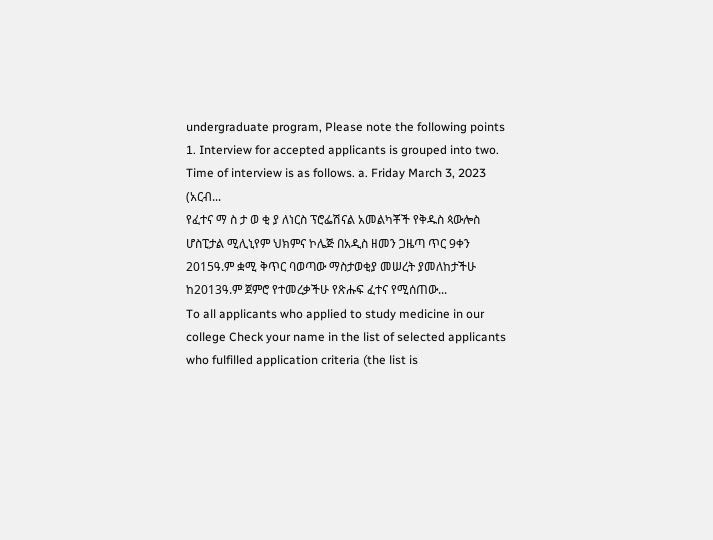undergraduate program, Please note the following points 1. Interview for accepted applicants is grouped into two. Time of interview is as follows. a. Friday March 3, 2023 (አርብ...
የፈተና ማ ስ ታ ወ ቂ ያ ለነርስ ፕሮፌሽናል አመልካቾች የቅዱስ ጳውሎስ ሆስፒታል ሚሊኒየም ህክምና ኮሌጅ በአዲስ ዘመን ጋዜጣ ጥር 9ቀን 2015ዓ.ም ቋሚ ቅጥር ባወጣው ማስታወቂያ መሠረት ያመለከታችሁ ከ2013ዓ.ም ጀምሮ የተመረቃችሁ የጽሑፍ ፈተና የሚሰጠው...
To all applicants who applied to study medicine in our college Check your name in the list of selected applicants who fulfilled application criteria (the list is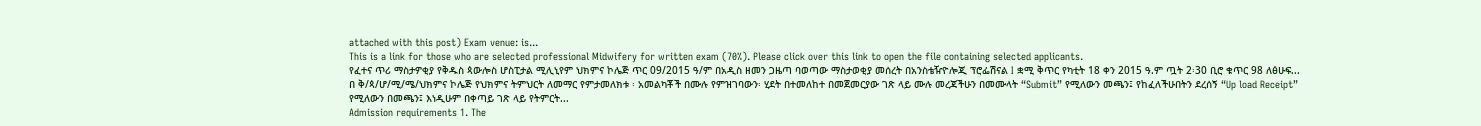attached with this post) Exam venue: is...
This is a link for those who are selected professional Midwifery for written exam (70%). Please click over this link to open the file containing selected applicants.
የፈተና ጥሪ ማስታዎቂያ የቅዱስ ጳውሎስ ሆስፒታል ሚሊኒየም ህክምና ኮሌጅ ጥር 09/2015 ዓ/ም በአዲስ ዘመን ጋዜጣ ባወጣው ማስታወቂያ መሰረት በአንስቴዥዮሎጂ ፕሮፌሽናል I ቋሚ ቅጥር የካቲት 18 ቀን 2015 ዓ.ም ጧት 2፡30 ቢሮ ቁጥር 98 ለፅሁፍ...
በ ቅ/ጳ/ሆ/ሚ/ሜ/ህክምና ኮሌጅ የህክምና ትምህርት ለመማር የምታመለክቱ ፡ አመልካቾች በሙሉ የምዝገባውን፡ ሂደት በተመለከተ በመጀመርያው ገጽ ላይ ሙሉ መረጃችሁን በመሙላት “Submit” የሚለውን መጫን፤ የከፈለችሁበትን ደረሰኝ “Up load Receipt” የሚለውን በመጫን፤ እነዲሁም በቀጣይ ገጽ ላይ የትምርት...
Admission requirements 1. The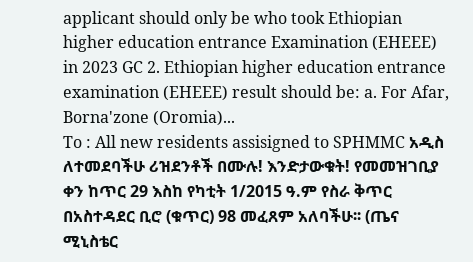applicant should only be who took Ethiopian higher education entrance Examination (EHEEE) in 2023 GC 2. Ethiopian higher education entrance examination (EHEEE) result should be: a. For Afar, Borna'zone (Oromia)...
To : All new residents assisigned to SPHMMC አዲስ ለተመደባችሁ ሪዝደንቶች በሙሉ! እንድታውቁት! የመመዝገቢያ ቀን ከጥር 29 እስከ የካቲት 1/2015 ዓ.ም የስራ ቅጥር በአስተዳደር ቢሮ (ቁጥር) 98 መፈጸም አለባችሁ፡፡ (ጤና ሚኒስቴር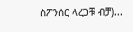ስፖንሰር ላረጋቹ ብቻ)...